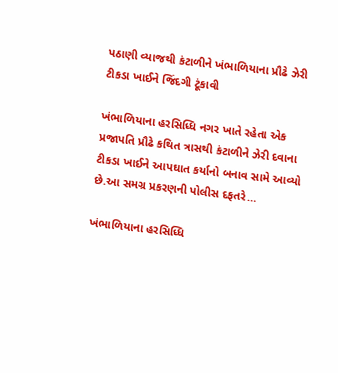પઠાણી વ્યાજથી કંટાળીને ખંભાળિયાના પ્રૌઢે ઝેરી ટીકડા ખાઈને જિંદગી ટૂંકાવી

ખંભાળિયાના હરસિધ્ધિ નગર ખાતે રહેતા એક પ્રજાપતિ પ્રૌઢે કથિત ત્રાસથી કંટાળીને ઝેરી દવાના ટીકડા ખાઈને આપઘાત કર્યાનો બનાવ સામે આવ્યો છે.આ સમગ્ર પ્રકરણની પોલીસ દફતરે…

ખંભાળિયાના હરસિધ્ધિ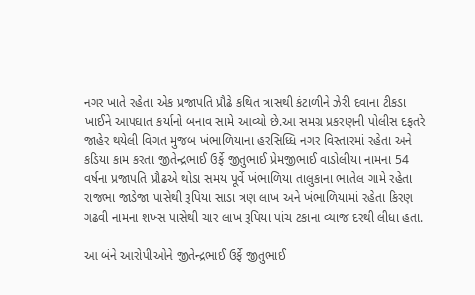નગર ખાતે રહેતા એક પ્રજાપતિ પ્રૌઢે કથિત ત્રાસથી કંટાળીને ઝેરી દવાના ટીકડા ખાઈને આપઘાત કર્યાનો બનાવ સામે આવ્યો છે.આ સમગ્ર પ્રકરણની પોલીસ દફતરે જાહેર થયેલી વિગત મુજબ ખંભાળિયાના હરસિધ્ધિ નગર વિસ્તારમાં રહેતા અને કડિયા કામ કરતા જીતેન્દ્રભાઈ ઉર્ફે જીતુભાઈ પ્રેમજીભાઈ વાડોલીયા નામના 54 વર્ષના પ્રજાપતિ પ્રૌઢએ થોડા સમય પૂર્વે ખંભાળિયા તાલુકાના ભાતેલ ગામે રહેતા રાજભા જાડેજા પાસેથી રૂપિયા સાડા ત્રણ લાખ અને ખંભાળિયામાં રહેતા કિરણ ગઢવી નામના શખ્સ પાસેથી ચાર લાખ રૂપિયા પાંચ ટકાના વ્યાજ દરથી લીધા હતા.

આ બંને આરોપીઓને જીતેન્દ્રભાઈ ઉર્ફે જીતુભાઈ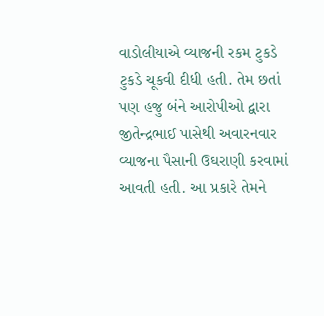વાડોલીયાએ વ્યાજની રકમ ટુકડે ટુકડે ચૂકવી દીધી હતી. તેમ છતાં પણ હજુ બંને આરોપીઓ દ્વારા જીતેન્દ્રભાઈ પાસેથી અવારનવાર વ્યાજના પૈસાની ઉઘરાણી કરવામાં આવતી હતી. આ પ્રકારે તેમને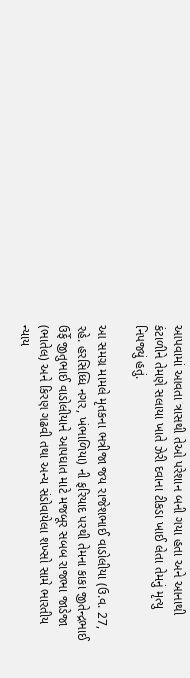આપવામાં આવતા ત્રાસથી તેઓ પરેશાન બની ગયા હતા અને આનાથી કંટાળીને તેમણે સલાયા ખાતે ઝેરી દવાના ટીકડા ખાઈ લેતા તેમનું મૃત્યુ નિપજ્યું હતું.

આ સમગ્ર મામલે મૃતકના ભત્રીજા જય રાજેશભાઈ વાડોલીયા (ઉ.વ. 27, રહે. હરસિધ્ધિ નગર, ખંભાળિયા) ની ફરિયાદ પરથી તેમના કાકા જીતેન્દ્રભાઈ ઉર્ફે જીતુભાઈ વાડોલીયાને આપઘાત માટે મજબૂર સબબ રાજભા જાડેજા (ભાતેલ) અને કિરણ ગઢવી તથા અન્ય સંડોવાયેલા શખ્સો સામે ભારતીય ન્યાય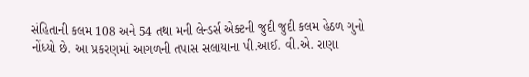સંહિતાની કલમ 108 અને 54 તથા મની લેન્ડર્સ એક્ટની જુદી જુદી કલમ હેઠળ ગુનો નોંધ્યો છે. આ પ્રકરણમાં આગળની તપાસ સલાયાના પી.આઈ. વી.એ. રાણા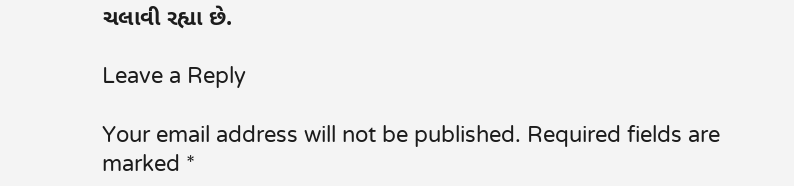ચલાવી રહ્યા છે.

Leave a Reply

Your email address will not be published. Required fields are marked *